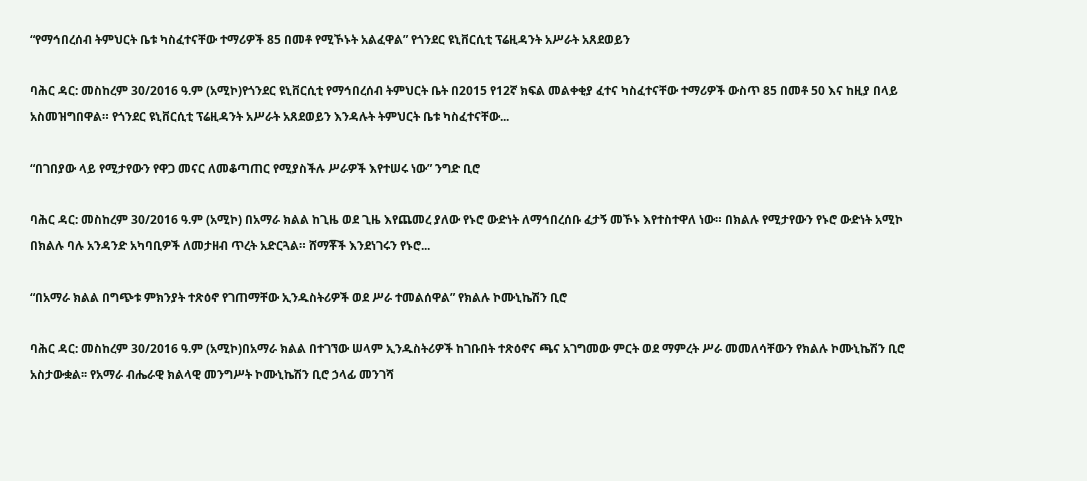“የማኅበረሰብ ትምህርት ቤቱ ካስፈተናቸው ተማሪዎች 85 በመቶ የሚኾኑት አልፈዋል” የጎንደር ዩኒቨርሲቲ ፕሬዚዳንት አሥራት አጸደወይን

ባሕር ዳር: መስከረም 30/2016 ዓ.ም (አሚኮ)የጎንደር ዩኒቨርሲቲ የማኅበረሰብ ትምህርት ቤት በ2015 የ12ኛ ክፍል መልቀቂያ ፈተና ካስፈተናቸው ተማሪዎች ውስጥ 85 በመቶ 50 እና ከዚያ በላይ አስመዝግበዋል። የጎንደር ዩኒቨርሲቲ ፕሬዚዳንት አሥራት አጸደወይን እንዳሉት ትምህርት ቤቱ ካስፈተናቸው...

“በገበያው ላይ የሚታየውን የዋጋ መናር ለመቆጣጠር የሚያስችሉ ሥራዎች እየተሠሩ ነው” ንግድ ቢሮ

ባሕር ዳር: መስከረም 30/2016 ዓ.ም (አሚኮ) በአማራ ክልል ከጊዜ ወደ ጊዜ እየጨመረ ያለው የኑሮ ውድነት ለማኅበረሰቡ ፈታኝ መኾኑ እየተስተዋለ ነው። በክልሉ የሚታየውን የኑሮ ውድነት አሚኮ በክልሉ ባሉ አንዳንድ አካባቢዎች ለመታዘብ ጥረት አድርጓል። ሸማቾች እንደነገሩን የኑሮ...

“በአማራ ክልል በግጭቱ ምክንያት ተጽዕኖ የገጠማቸው ኢንዱስትሪዎች ወደ ሥራ ተመልሰዋል” የክልሉ ኮሙኒኬሽን ቢሮ

ባሕር ዳር: መስከረም 30/2016 ዓ.ም (አሚኮ)በአማራ ክልል በተገኘው ሠላም ኢንዱስትሪዎች ከገቡበት ተጽዕኖና ጫና አገግመው ምርት ወደ ማምረት ሥራ መመለሳቸውን የክልሉ ኮሙኒኬሽን ቢሮ አስታውቋል፡፡ የአማራ ብሔራዊ ክልላዊ መንግሥት ኮሙኒኬሽን ቢሮ ኃላፊ መንገሻ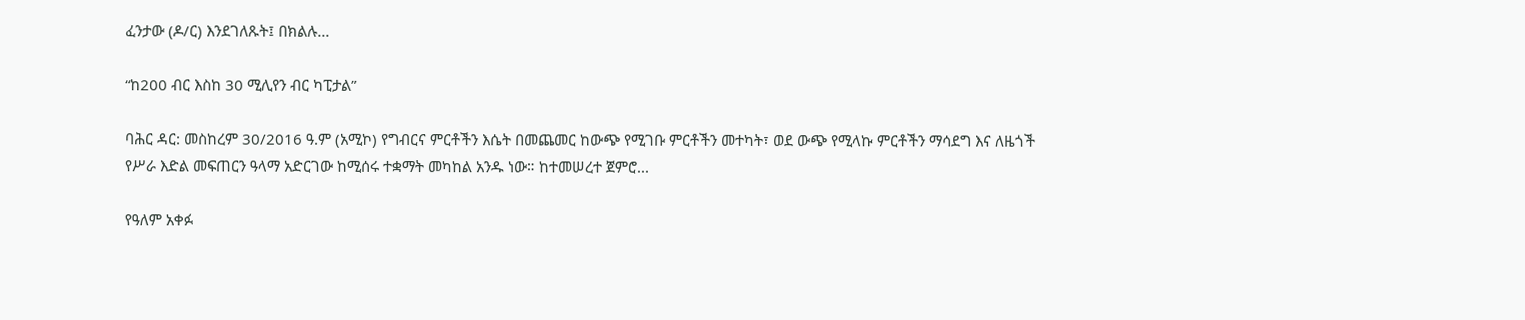ፈንታው (ዶ/ር) እንደገለጹት፤ በክልሉ...

“ከ200 ብር እስከ 30 ሚሊየን ብር ካፒታል”

ባሕር ዳር: መስከረም 30/2016 ዓ.ም (አሚኮ) የግብርና ምርቶችን እሴት በመጨመር ከውጭ የሚገቡ ምርቶችን መተካት፣ ወደ ውጭ የሚላኩ ምርቶችን ማሳደግ እና ለዜጎች የሥራ እድል መፍጠርን ዓላማ አድርገው ከሚሰሩ ተቋማት መካከል አንዱ ነው። ከተመሠረተ ጀምሮ...

የዓለም አቀፉ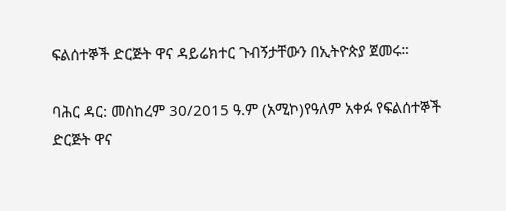ፍልሰተኞች ድርጅት ዋና ዳይሬክተር ጉብኝታቸውን በኢትዮጵያ ጀመሩ።

ባሕር ዳር: መስከረም 30/2015 ዓ.ም (አሚኮ)የዓለም አቀፉ የፍልሰተኞች ድርጅት ዋና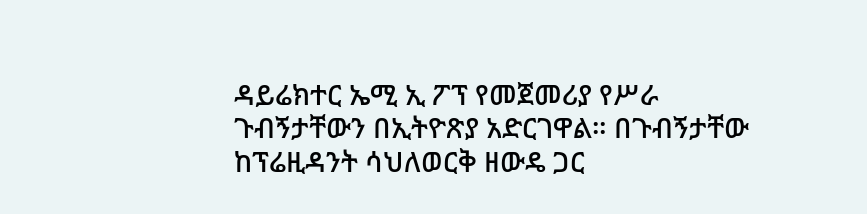ዳይሬክተር ኤሚ ኢ ፖፕ የመጀመሪያ የሥራ ጉብኝታቸውን በኢትዮጽያ አድርገዋል። በጉብኝታቸው ከፕሬዚዳንት ሳህለወርቅ ዘውዴ ጋር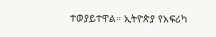ተወያይተዋል። ኢትዮጵያ የአፍሪካ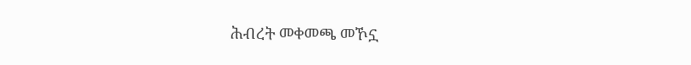ሕብረት መቀመጫ መኾኗ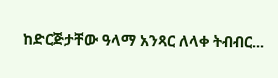ከድርጅታቸው ዓላማ አንጻር ለላቀ ትብብር...